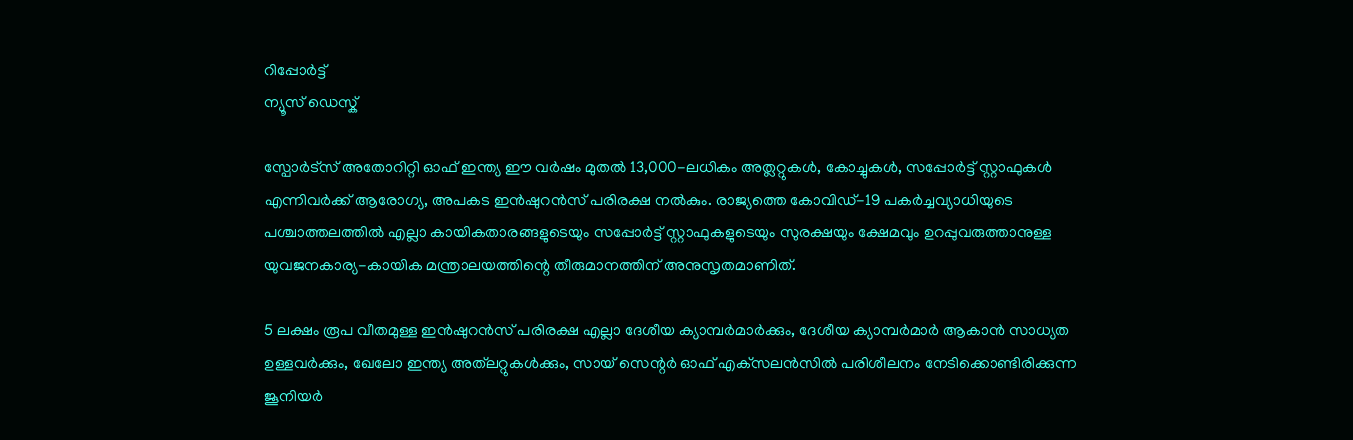റിപ്പോര്‍ട്ട്
ന്യൂസ് ഡെസ്ക്

സ്പോര്‍ട്സ് അതോറിറ്റി ഓഫ് ഇന്ത്യ ഈ വര്‍ഷം മുതല്‍ 13,000-ലധികം അത്ലറ്റുകള്‍, കോച്ചുകള്‍, സപ്പോര്‍ട്ട് സ്റ്റാഫുകള്‍ എന്നിവര്‍ക്ക് ആരോഗ്യ, അപകട ഇന്‍ഷുറന്‍സ് പരിരക്ഷ നല്‍കും. രാജ്യത്തെ കോവിഡ്-19 പകര്‍ച്ചവ്യാധിയുടെ പശ്ചാത്തലത്തില്‍ എല്ലാ കായികതാരങ്ങളുടെയും സപ്പോര്‍ട്ട് സ്റ്റാഫുകളുടെയും സുരക്ഷയും ക്ഷേമവും ഉറപ്പുവരുത്താനുള്ള യുവജനകാര്യ-കായിക മന്ത്രാലയത്തിന്റെ തീരുമാനത്തിന് അനുസൃതമാണിത്.

5 ലക്ഷം രൂപ വീതമുള്ള ഇന്‍ഷുറന്‍സ് പരിരക്ഷ എല്ലാ ദേശീയ ക്യാമ്പര്‍മാര്‍ക്കും, ദേശീയ ക്യാമ്പര്‍മാര്‍ ആകാന്‍ സാധ്യത ഉള്ളവര്‍ക്കും, ഖേലോ ഇന്ത്യ അത്‌ലറ്റുകള്‍ക്കും, സായ് സെന്റര്‍ ഓഫ് എക്‌സലന്‍സില്‍ പരിശീലനം നേടിക്കൊണ്ടിരിക്കുന്ന ജൂനിയര്‍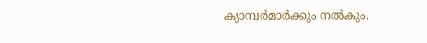ക്യാമ്പര്‍മാര്‍ക്കും നല്‍കും.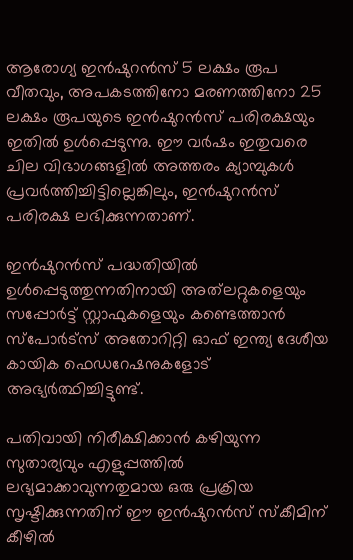ആരോഗ്യ ഇന്‍ഷുറന്‍സ് 5 ലക്ഷം രൂപ വീതവും, അപകടത്തിനോ മരണത്തിനോ 25 ലക്ഷം രൂപയുടെ ഇന്‍ഷുറന്‍സ് പരിരക്ഷയും ഇതില്‍ ഉള്‍പ്പെടുന്നു. ഈ വര്‍ഷം ഇതുവരെ ചില വിഭാഗങ്ങളില്‍ അത്തരം ക്യാമ്പുകള്‍ പ്രവര്‍ത്തിച്ചിട്ടില്ലെങ്കിലും, ഇന്‍ഷുറന്‍സ് പരിരക്ഷ ലഭിക്കുന്നതാണ്.

ഇന്‍ഷുറന്‍സ് പദ്ധതിയില്‍ ഉള്‍പ്പെടുത്തുന്നതിനായി അത്‌ലറ്റുകളെയും സപ്പോര്‍ട്ട് സ്റ്റാഫുകളെയും കണ്ടെത്താന്‍ സ്‌പോര്‍ട്‌സ് അതോറിറ്റി ഓഫ് ഇന്ത്യ ദേശീയ കായിക ഫെഡറേഷനുകളോട് അഭ്യര്‍ത്ഥിച്ചിട്ടുണ്ട്.

പതിവായി നിരീക്ഷിക്കാന്‍ കഴിയുന്ന സുതാര്യവും എളുപ്പത്തില്‍ ലഭ്യമാക്കാവുന്നതുമായ ഒരു പ്രക്രിയ സൃഷ്ടിക്കുന്നതിന് ഈ ഇന്‍ഷുറന്‍സ് സ്‌കീമിന് കീഴില്‍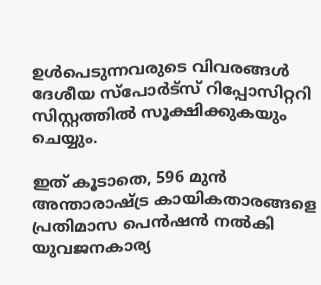ഉള്‍പെടുന്നവരുടെ വിവരങ്ങള്‍ ദേശീയ സ്‌പോര്‍ട്‌സ് റിപ്പോസിറ്ററി സിസ്റ്റത്തില്‍ സൂക്ഷിക്കുകയും ചെയ്യും.

ഇത് കൂടാതെ, 596 മുന്‍ അന്താരാഷ്ട്ര കായികതാരങ്ങളെ പ്രതിമാസ പെന്‍ഷന്‍ നല്‍കി യുവജനകാര്യ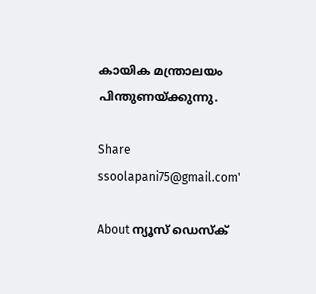കായിക മന്ത്രാലയം പിന്തുണയ്ക്കുന്നു.

Share
ssoolapani75@gmail.com'

About ന്യൂസ് ഡെസ്ക്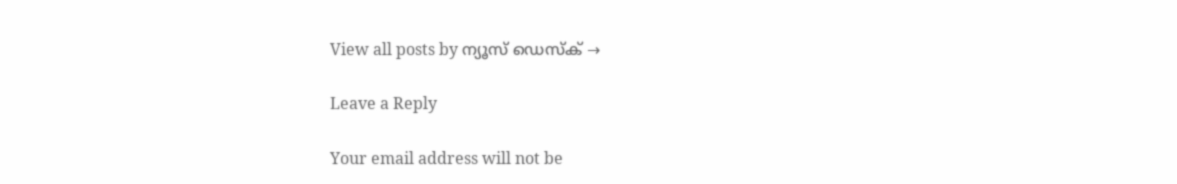View all posts by ന്യൂസ് ഡെസ്ക് →

Leave a Reply

Your email address will not be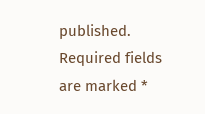published. Required fields are marked *